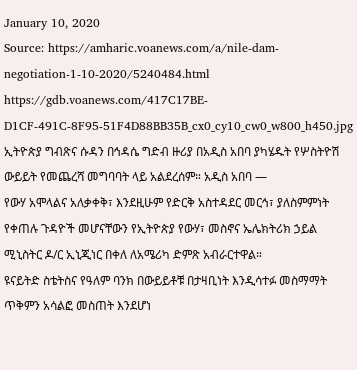January 10, 2020
Source: https://amharic.voanews.com/a/nile-dam-negotiation-1-10-2020/5240484.html
https://gdb.voanews.com/417C17BE-D1CF-491C-8F95-51F4D88BB35B_cx0_cy10_cw0_w800_h450.jpg
ኢትዮጵያ ግብጽና ሱዳን በኅዳሴ ግድብ ዙሪያ በአዲስ አበባ ያካሄዱት የሦስትዮሽ ውይይት የመጨረሻ መግባባት ላይ አልደረሰም። አዲስ አበባ —
የውሃ አሞላልና አለቃቀቅ፣ እንደዚሁም የድርቅ አስተዳደር መርኅ፣ ያለስምምነት የቀጠሉ ጉዳዮች መሆናቸውን የኢትዮጵያ የውሃ፣ መስኖና ኤሌክትሪክ ኃይል ሚኒስትር ዶ/ር ኢኒጂነር በቀለ ለአሜሪካ ድምጽ አብራርተዋል።
ዩናይትድ ስቴትስና የዓለም ባንክ በውይይቶቹ በታዛቢነት እንዲሳተፉ መስማማት ጥቅምን አሳልፎ መስጠት እንደሆነ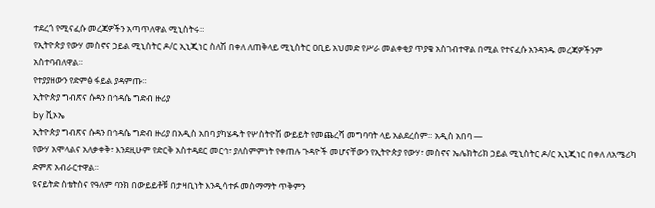ተደረጎ የሚናፈሱ መረጃዎችን አጣጥለዋል ሚኒስትሩ።
የኢትዮጵያ የውሃ መስኖና ኃይል ሚኒስትር ዶ/ር ኢኒጂነር ስለሽ በቀለ ለጠቅላይ ሚኒስትር ዐቢይ አህመድ የሥራ መልቀቂያ ጥያቄ አስገብተዋል በሚል የተናፈሱ አንዳንዱ መረጃዎችንም አስተባብለዋል።
የተያያዘውን የድምፅ ፋይል ያዳምጡ።
ኢትዮጵያ ግብጽና ሱዳን በኅዳሴ ግድብ ዙሪያ
by ቪኦኤ
ኢትዮጵያ ግብጽና ሱዳን በኅዳሴ ግድብ ዙሪያ በአዲስ አበባ ያካሄዱት የሦስትዮሽ ውይይት የመጨረሻ መግባባት ላይ አልደረሰም። አዲስ አበባ —
የውሃ አሞላልና አለቃቀቅ፣ እንደዚሁም የድርቅ አስተዳደር መርኅ፣ ያለስምምነት የቀጠሉ ጉዳዮች መሆናቸውን የኢትዮጵያ የውሃ፣ መስኖና ኤሌክትሪክ ኃይል ሚኒስትር ዶ/ር ኢኒጂነር በቀለ ለአሜሪካ ድምጽ አብራርተዋል።
ዩናይትድ ስቴትስና የዓለም ባንክ በውይይቶቹ በታዛቢነት እንዲሳተፉ መስማማት ጥቅምን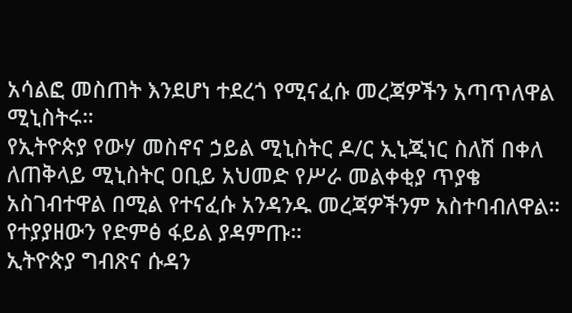አሳልፎ መስጠት እንደሆነ ተደረጎ የሚናፈሱ መረጃዎችን አጣጥለዋል ሚኒስትሩ።
የኢትዮጵያ የውሃ መስኖና ኃይል ሚኒስትር ዶ/ር ኢኒጂነር ስለሽ በቀለ ለጠቅላይ ሚኒስትር ዐቢይ አህመድ የሥራ መልቀቂያ ጥያቄ አስገብተዋል በሚል የተናፈሱ አንዳንዱ መረጃዎችንም አስተባብለዋል።
የተያያዘውን የድምፅ ፋይል ያዳምጡ።
ኢትዮጵያ ግብጽና ሱዳን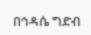በኅዳሴ ግድብ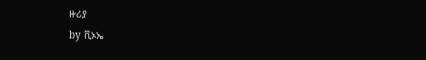ዙሪያ
by ቪኦኤ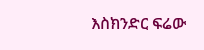እስክንድር ፍሬው